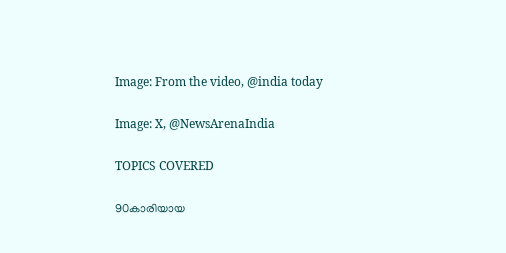Image: From the video, @india today

Image: X, @NewsArenaIndia

TOPICS COVERED

90കാരിയായ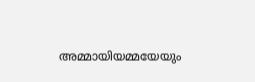അമ്മായിയമ്മയേയും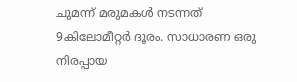ചുമന്ന് മരുമകള്‍ നടന്നത് 9കിലോമീറ്റര്‍ ദൂരം. സാധാരണ ഒരു നിരപ്പായ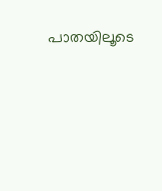പാതയിലൂടെ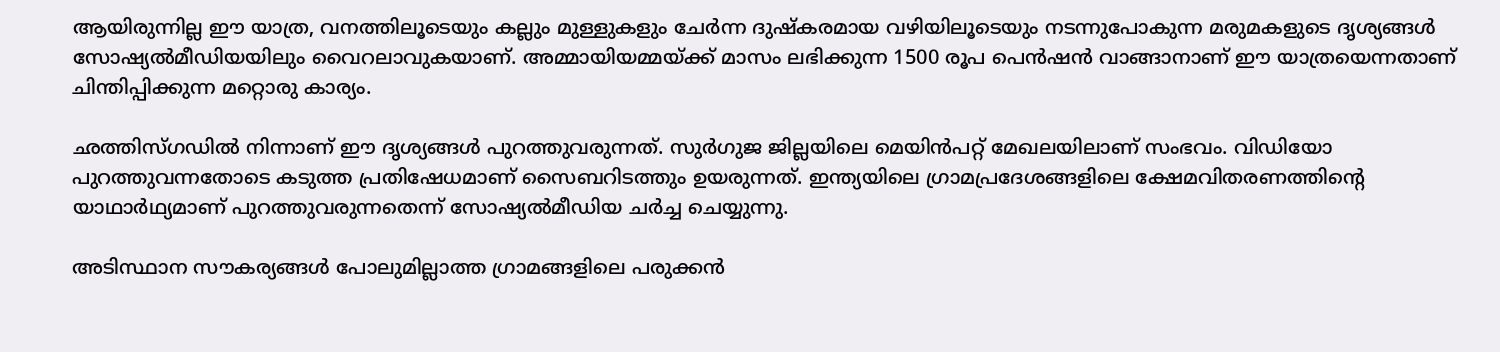ആയിരുന്നില്ല ഈ യാത്ര, വനത്തിലൂടെയും കല്ലും മുള്ളുകളും ചേര്‍ന്ന ദുഷ്കരമായ വഴിയിലൂടെയും നടന്നുപോകുന്ന മരുമകളുടെ ദൃശ്യങ്ങള്‍ സോഷ്യല്‍മീഡിയയിലും വൈറലാവുകയാണ്. അമ്മായിയമ്മയ്ക്ക് മാസം ലഭിക്കുന്ന 1500 രൂപ പെന്‍ഷന്‍ വാങ്ങാനാണ് ഈ യാത്രയെന്നതാണ് ചിന്തിപ്പിക്കുന്ന മറ്റൊരു കാര്യം.

ഛത്തിസ്ഗഡില്‍ നിന്നാണ് ഈ ദൃശ്യങ്ങള്‍ പുറത്തുവരുന്നത്. സുര്‍ഗുജ ജില്ലയിലെ മെയിന്‍പറ്റ് മേഖലയിലാണ് സംഭവം. വിഡിയോ പുറത്തുവന്നതോടെ കടുത്ത പ്രതിഷേധമാണ് സൈബറിടത്തും ഉയരുന്നത്. ഇന്ത്യയിലെ ഗ്രാമപ്രദേശങ്ങളിലെ ക്ഷേമവിതരണത്തിന്റെ യാഥാര്‍ഥ്യമാണ് പുറത്തുവരുന്നതെന്ന് സോഷ്യല്‍മീഡിയ ചര്‍ച്ച ചെയ്യുന്നു.

അടിസ്ഥാന സൗകര്യങ്ങള്‍ പോലുമില്ലാത്ത ഗ്രാമങ്ങളിലെ പരുക്കന്‍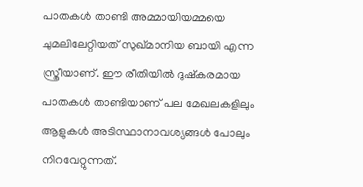പാതകള്‍ താണ്ടി അമ്മായിയമ്മയെ ചുമലിലേറ്റിയത് സുഖ്മാനിയ ബായി എന്ന സ്ത്രീയാണ്. ഈ രീതിയില്‍ ദുഷ്കരമായ പാതകള്‍ താണ്ടിയാണ് പല മേഖലകളിലും ആളുകള്‍ അടിസ്ഥാനാവശ്യങ്ങള്‍ പോലും നിറവേറ്റുന്നത്.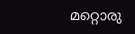മറ്റൊരു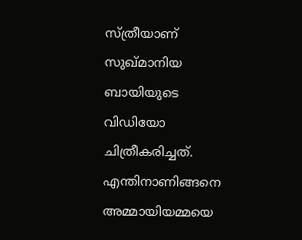സ്ത്രീയാണ് സുഖ്മാനിയ ബായിയുടെ വിഡിയോ ചിത്രീകരിച്ചത്. എന്തിനാണിങ്ങനെ അമ്മായിയമ്മയെ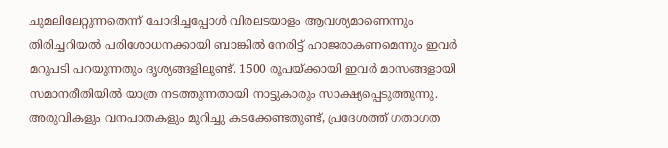ചുമലിലേറ്റുന്നതെന്ന് ചോദിച്ചപ്പോള്‍ വിരലടയാളം ആവശ്യമാണെന്നും തിരിച്ചറിയല്‍ പരിശോധനക്കായി ബാങ്കില്‍ നേരിട്ട് ഹാജരാകണമെന്നും ഇവര്‍ മറുപടി പറയുന്നതും ദൃശ്യങ്ങളിലുണ്ട്. 1500 രൂപയ്ക്കായി ഇവര്‍ മാസങ്ങളായി സമാനരീതിയില്‍ യാത്ര നടത്തുന്നതായി നാട്ടുകാരും സാക്ഷ്യപ്പെടുത്തുന്നു. അരുവികളും വനപാതകളും മുറിച്ചു കടക്കേണ്ടതുണ്ട്, പ്രദേശത്ത് ഗതാഗത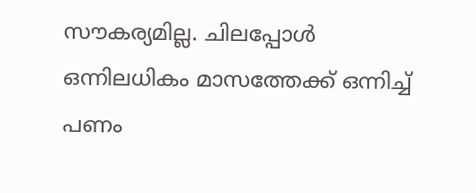സൗകര്യമില്ല. ചിലപ്പോള്‍ ഒന്നിലധികം മാസത്തേക്ക് ഒന്നിച്ച് പണം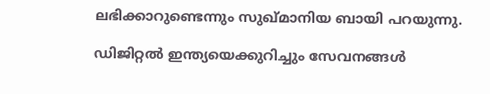ലഭിക്കാറുണ്ടെന്നും സുഖ്മാനിയ ബായി പറയുന്നു.

ഡിജിറ്റല്‍ ഇന്ത്യയെക്കുറിച്ചും സേവനങ്ങള്‍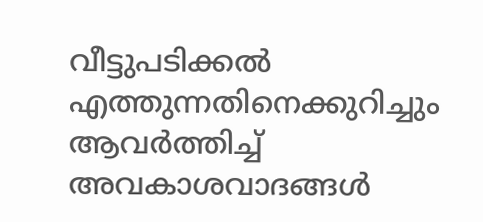വീട്ടുപടിക്കല്‍ എത്തുന്നതിനെക്കുറിച്ചും ആവര്‍ത്തിച്ച് അവകാശവാദങ്ങള്‍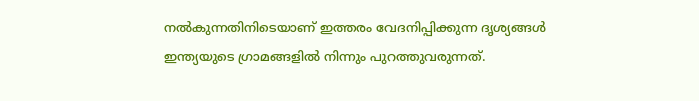നല്‍കുന്നതിനിടെയാണ് ഇത്തരം വേദനിപ്പിക്കുന്ന ദൃശ്യങ്ങള്‍ ഇന്ത്യയുടെ ഗ്രാമങ്ങളില്‍ നിന്നും പുറത്തുവരുന്നത്.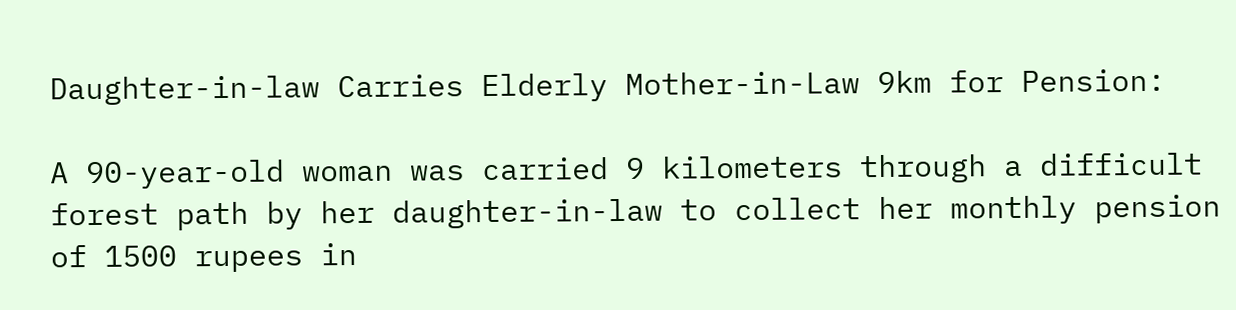Daughter-in-law Carries Elderly Mother-in-Law 9km for Pension:

A 90-year-old woman was carried 9 kilometers through a difficult forest path by her daughter-in-law to collect her monthly pension of 1500 rupees in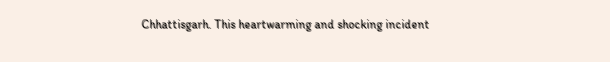Chhattisgarh. This heartwarming and shocking incident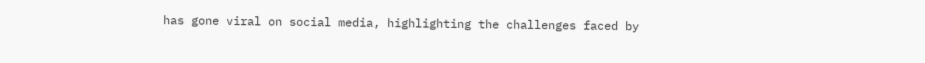has gone viral on social media, highlighting the challenges faced by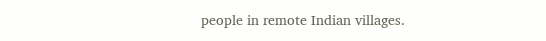people in remote Indian villages.